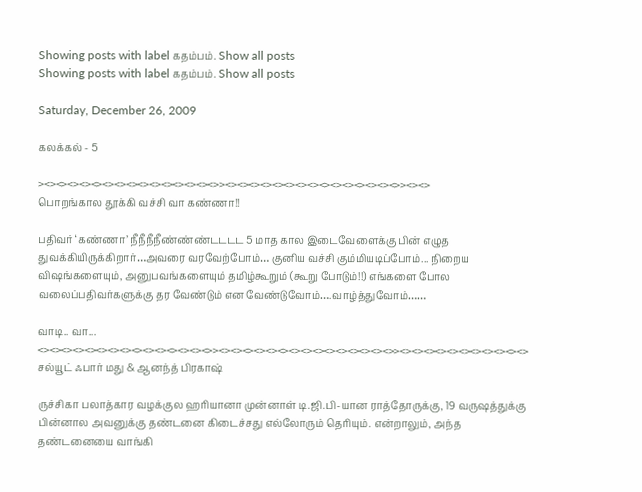Showing posts with label கதம்பம். Show all posts
Showing posts with label கதம்பம். Show all posts

Saturday, December 26, 2009

கலக்கல் - 5

><><><><><><><><><><><><><><><>><><><><><><><><><><><><><><><>><><>
பொறங்கால தூக்கி வச்சி வா கண்ணா!!

பதிவர் ‘கண்ணா’ நீநீநீநீண்ண்ண்டடடட 5 மாத கால இடைவேளைக்கு பின் எழுத துவக்கியிருக்கிறார்…அவரை வரவேற்போம்… குனிய வச்சி கும்மியடிப்போம்... நிறைய விஷங்களையும், அனுபவங்களையும் தமிழ்கூறும் (கூறு போடும்!!) எங்களை போல வலைப்பதிவர்களுக்கு தர வேண்டும் என வேண்டுவோம்….வாழ்த்துவோம்……

வாடி.. வா...
<><><><><><><><><><><><><><><>><><><><><><><><><><><><><><><>><><><><><><><><><><><>
சல்யூட் ஃபார் மது & ஆனந்த் பிரகாஷ்

ருச்சிகா பலாத்கார வழக்குல ஹரியானா முன்னாள் டி.ஜி.பி-யான ராத்தோருக்கு, 19 வருஷத்துக்கு பின்னால அவனுக்கு தண்டனை கிடைச்சது எல்லோரும் தெரியும். என்றாலும், அந்த தண்டனையை வாங்கி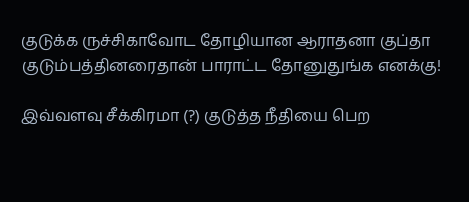குடுக்க ருச்சிகாவோட தோழியான ஆராதனா குப்தா குடும்பத்தினரைதான் பாராட்ட தோனுதுங்க எனக்கு!

இவ்வளவு சீக்கிரமா (?) குடுத்த நீதியை பெற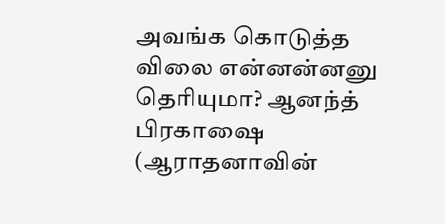அவங்க கொடுத்த விலை என்னன்னனு தெரியுமா? ஆனந்த் பிரகாஷை (ஆராதனாவின்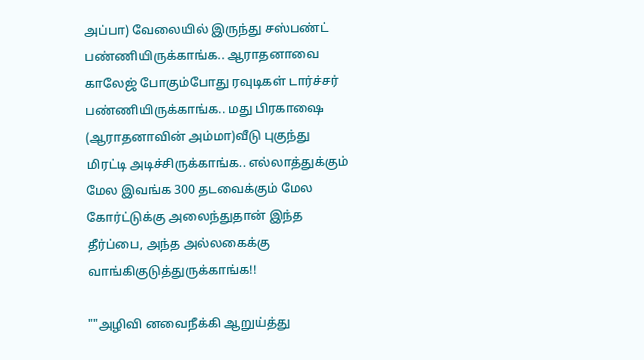அப்பா) வேலையில் இருந்து சஸ்பண்ட் பண்ணியிருக்காங்க.. ஆராதனாவை காலேஜ் போகும்போது ரவுடிகள் டார்ச்சர் பண்ணியிருக்காங்க.. மது பிரகாஷை (ஆராதனாவின் அம்மா)வீடு புகுந்து மிரட்டி அடிச்சிருக்காங்க.. எல்லாத்துக்கும் மேல இவங்க 300 தடவைக்கும் மேல கோர்ட்டுக்கு அலைந்துதான் இந்த தீர்ப்பை, அந்த அல்லகைக்கு வாங்கிகுடுத்துருக்காங்க!!

""அழிவி னவைநீக்கி ஆறுய்த்து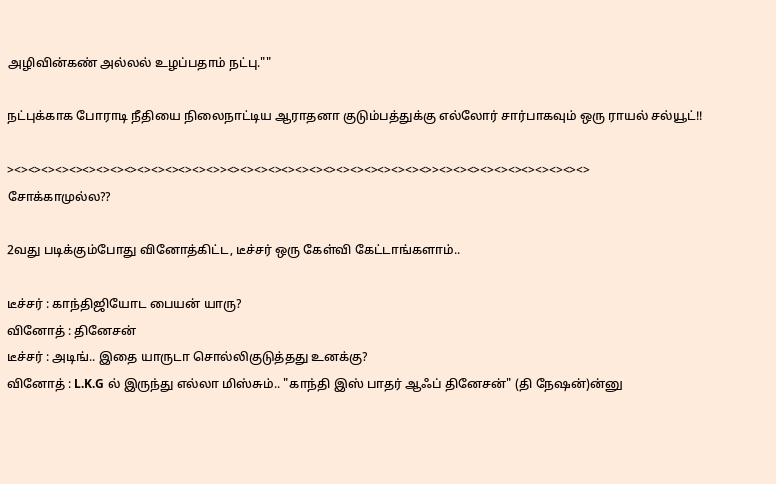அழிவின்கண் அல்லல் உழப்பதாம் நட்பு.""

நட்புக்காக போராடி நீதியை நிலைநாட்டிய ஆராதனா குடும்பத்துக்கு எல்லோர் சார்பாகவும் ஒரு ராயல் சல்யூட்!!

><><><><><><><><><><><><><><><>><><><><><><><><><><><><><><><>><><><><><><><><><><><>
சோக்காமுல்ல??

2வது படிக்கும்போது வினோத்கிட்ட, டீச்சர் ஒரு கேள்வி கேட்டாங்களாம்..

டீச்சர் : காந்திஜியோட பையன் யாரு?
வினோத் : தினேசன்
டீச்சர் : அடிங்.. இதை யாருடா சொல்லிகுடுத்தது உனக்கு?
வினோத் : L.K.G ல் இருந்து எல்லா மிஸ்சும்.. "காந்தி இஸ் பாதர் ஆஃப் தினேசன்" (தி நேஷன்)ன்னு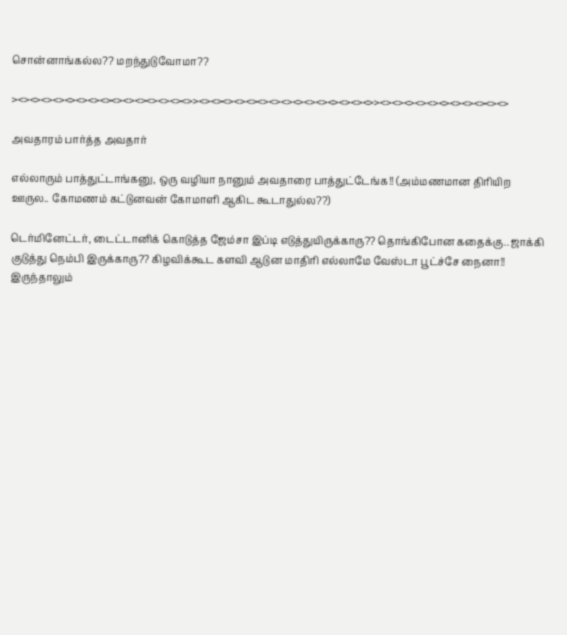சொன்னாங்கல்ல?? மறந்துடுவோமா??

><><><><><><><><><><><><><><><>><><><><><><><><><><><><><><><>><><><><><><><><><><><>

அவதாரம் பார்த்த அவதார்

எல்லாரும் பாத்துட்டாங்கனு, ஒரு வழியா நானும் அவதாரை பாத்துட்டேங்க!! (அம்மணமான திரியிற ஊருல.. கோமணம் கட்டுனவன் கோமாளி ஆகிட கூடாதுல்ல??)

டெர்மினேட்டர், டைட்டானிக் கொடுத்த ஜேம்சா இப்டி எடுத்துயிருக்காரு?? தொங்கிபோன கதைக்கு.. ஜாக்கி குடுத்து நெம்பி இருக்காரு?? கிழவிக்கூட களவி ஆடுன மாதிரி எல்லாமே வேஸ்டா பூட்ச்சே நைனா!! இருந்தாலும்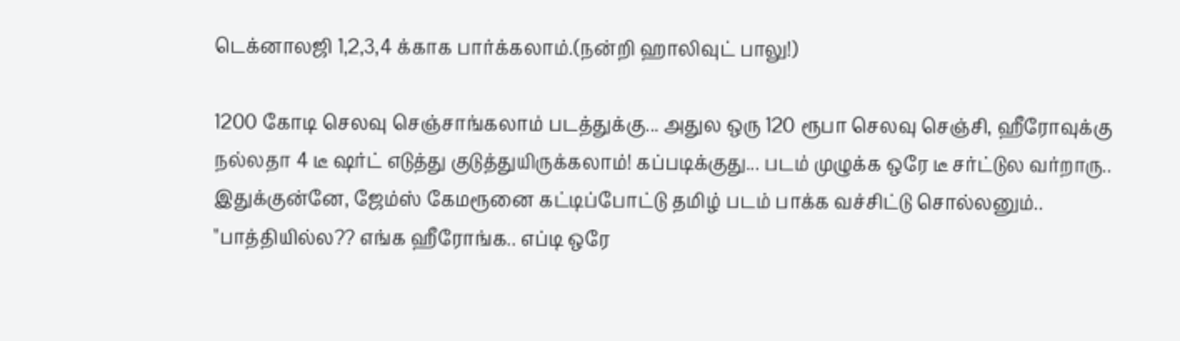டெக்னாலஜி 1,2,3,4 க்காக பார்க்கலாம்.(நன்றி ஹாலிவுட் பாலு!)

1200 கோடி செலவு செஞ்சாங்கலாம் படத்துக்கு... அதுல ஒரு 120 ரூபா செலவு செஞ்சி, ஹீரோவுக்கு நல்லதா 4 டீ ஷர்ட் எடுத்து குடுத்துயிருக்கலாம்! கப்படிக்குது... படம் முழுக்க ஒரே டீ சர்ட்டுல வர்றாரு.. இதுக்குன்னே, ஜேம்ஸ் கேமரூனை கட்டிப்போட்டு தமிழ் படம் பாக்க வச்சிட்டு சொல்லனும்.. "பாத்தியில்ல?? எங்க ஹீரோங்க.. எப்டி ஒரே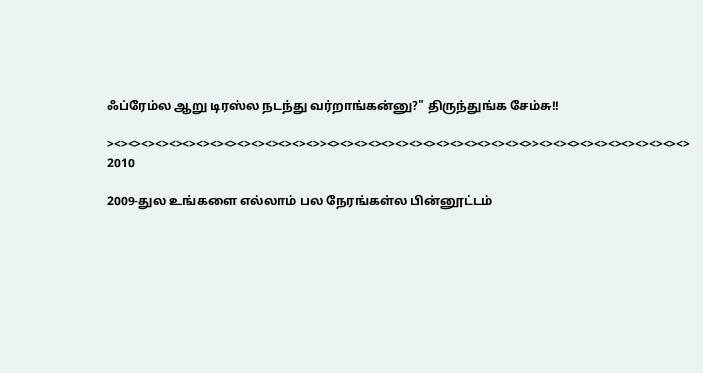ஃப்ரேம்ல ஆறு டிரஸ்ல நடந்து வர்றாங்கன்னு?" திருந்துங்க சேம்சு!!

><><><><><><><><><><><><><><><>><><><><><><><><><><><><><><><>><><><><><><><><><><><>
2010

2009-துல உங்களை எல்லாம் பல நேரங்கள்ல பின்னூட்டம்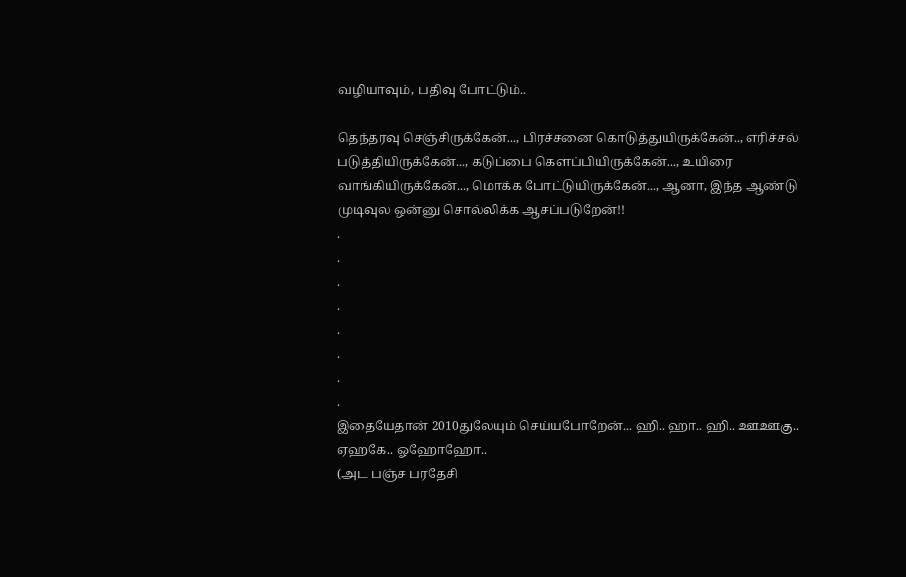வழியாவும், பதிவு போட்டும்..

தெந்தரவு செஞ்சிருக்கேன்..., பிரச்சனை கொடுத்துயிருக்கேன்.., எரிச்சல் படுத்தியிருக்கேன்..., கடுப்பை கெளப்பியிருக்கேன்..., உயிரை வாங்கியிருக்கேன்..., மொக்க போட்டுயிருக்கேன்..., ஆனா, இந்த ஆண்டு முடிவுல ஒன்னு சொல்லிக்க ஆசப்படுறேன்!!
.
.
.
.
.
.
.
.
இதையேதான் 2010துலேயும் செய்யபோறேன்... ஹி.. ஹா.. ஹி.. ஊஊகு.. ஏஹகே.. ஓஹோஹோ..
(அட பஞ்ச பரதேசி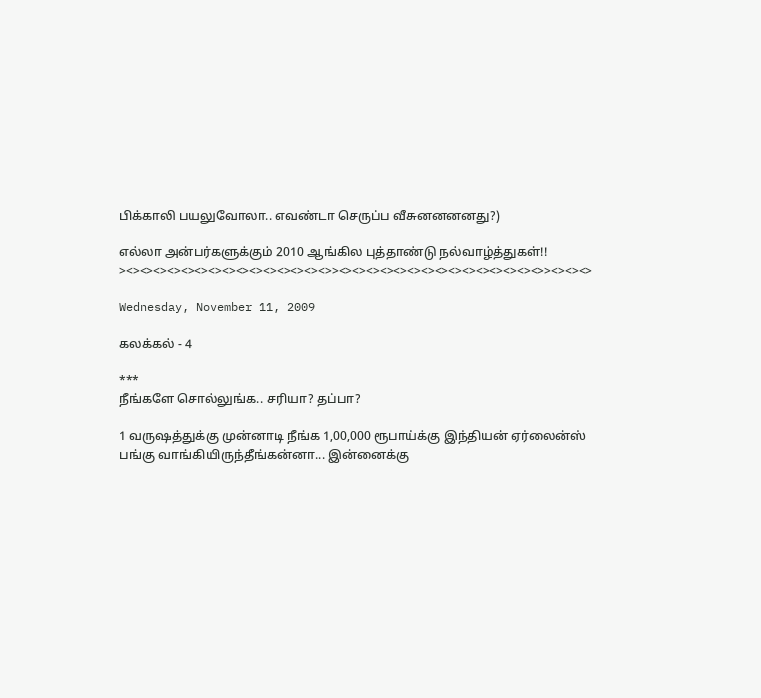பிக்காலி பயலுவோலா.. எவண்டா செருப்ப வீசுனனனனது?)

எல்லா அன்பர்களுக்கும் 2010 ஆங்கில புத்தாண்டு நல்வாழ்த்துகள்!!
><><><><><><><><><><><><><><><>><><><><><><><><><><><><><><><>><><><>

Wednesday, November 11, 2009

கலக்கல் - 4

***
நீங்களே சொல்லுங்க.. சரியா? தப்பா?

1 வருஷத்துக்கு முன்னாடி நீங்க 1,00,000 ரூபாய்க்கு இந்தியன் ஏர்லைன்ஸ் பங்கு வாங்கியிருந்தீங்கன்னா... இன்னைக்கு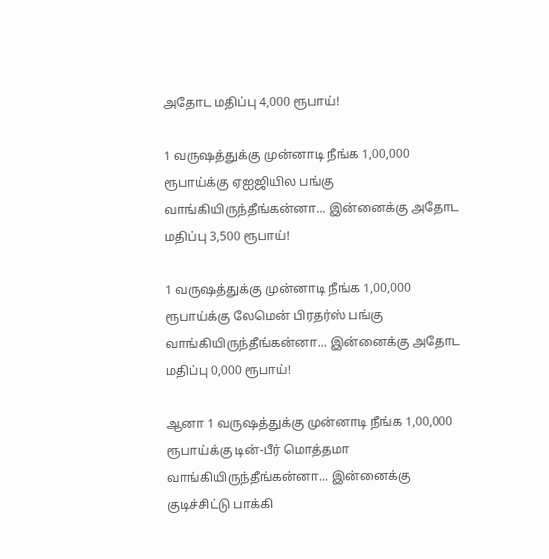அதோட மதிப்பு 4,000 ரூபாய்!

1 வருஷத்துக்கு முன்னாடி நீங்க 1,00,000 ரூபாய்க்கு ஏஐஜியில பங்கு வாங்கியிருந்தீங்கன்னா... இன்னைக்கு அதோட மதிப்பு 3,500 ரூபாய்!

1 வருஷத்துக்கு முன்னாடி நீங்க 1,00,000 ரூபாய்க்கு லேமென் பிரதர்ஸ் பங்கு வாங்கியிருந்தீங்கன்னா... இன்னைக்கு அதோட மதிப்பு 0,000 ரூபாய்!

ஆனா 1 வருஷத்துக்கு முன்னாடி நீங்க 1,00,000 ரூபாய்க்கு டின்-பீர் மொத்தமா வாங்கியிருந்தீங்கன்னா... இன்னைக்கு குடிச்சிட்டு பாக்கி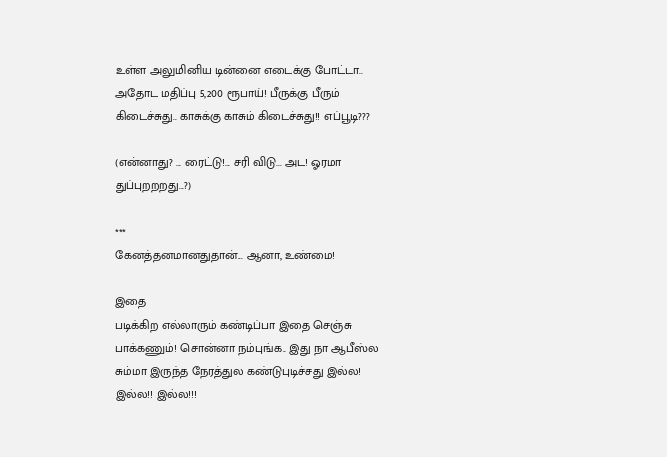உள்ள அலுமினிய டின்னை எடைக்கு போட்டா.. அதோட மதிப்பு 5,200 ரூபாய்! பீருக்கு பீரும் கிடைச்சுது.. காசுக்கு காசும் கிடைச்சுது!! எப்பூடி???

(என்னாது? ... ரைட்டு!... சரி விடு... அட! ஓரமா துப்புறறறது...?)

***
கேனத்தனமானதுதான்... ஆனா, உண்மை!

இதை
படிக்கிற எல்லாரும் கண்டிப்பா இதை செஞ்சு பாக்கணும்! சொன்னா நம்புங்க.. இது நா ஆபீஸ்ல சும்மா இருந்த நேரத்துல கண்டுபுடிச்சது இல்ல! இல்ல!! இல்ல!!!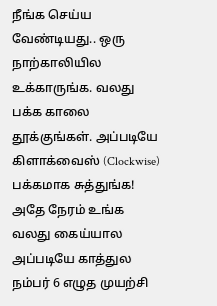நீங்க செய்ய வேண்டியது.. ஒரு நாற்காலியில உக்காருங்க. வலது பக்க காலை தூக்குங்கள். அப்படியே கிளாக்வைஸ் (Clockwise) பக்கமாக சுத்துங்க! அதே நேரம் உங்க வலது கைய்யால அப்படியே காத்துல நம்பர் 6 எழுத முயற்சி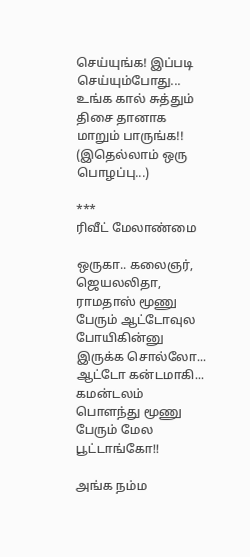செய்யுங்க! இப்படி செய்யும்போது... உங்க கால் சுத்தும் திசை தானாக மாறும் பாருங்க!! (இதெல்லாம் ஒரு பொழப்பு...)

***
ரிவீட் மேலாண்மை

ஒருகா.. கலைஞர், ஜெயலலிதா, ராமதாஸ் மூணு பேரும் ஆட்டோவுல போயிகின்னு இருக்க சொல்லோ... ஆட்டோ கன்டமாகி... கமன்டலம் பொளந்து மூணு பேரும் மேல பூட்டாங்கோ!!

அங்க நம்ம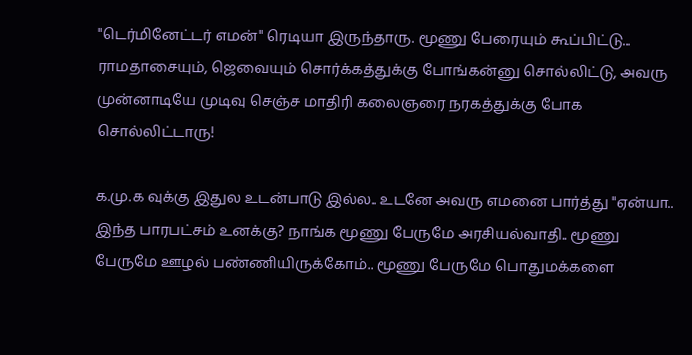"டெர்மினேட்டர் எமன்" ரெடியா இருந்தாரு. மூணு பேரையும் கூப்பிட்டு... ராமதாசையும், ஜெவையும் சொர்க்கத்துக்கு போங்கன்னு சொல்லிட்டு, அவரு முன்னாடியே முடிவு செஞ்ச மாதிரி கலைஞரை நரகத்துக்கு போக சொல்லிட்டாரு!

க.மு.க வுக்கு இதுல உடன்பாடு இல்ல.. உடனே அவரு எமனை பார்த்து "ஏன்யா.. இந்த பாரபட்சம் உனக்கு? நாங்க மூணு பேருமே அரசியல்வாதி.. மூணு பேருமே ஊழல் பண்ணியிருக்கோம்.. மூணு பேருமே பொதுமக்களை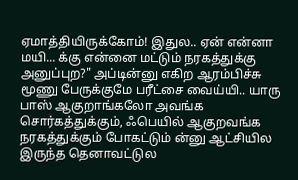ஏமாத்தியிருக்கோம்! இதுல.. ஏன் என்னா மயி... க்கு என்னை மட்டும் நரகத்துக்கு அனுப்புற?" அப்டின்னு எகிற ஆரம்பிச்சு மூணு பேருக்குமே பரீட்சை வைய்யி.. யாரு பாஸ் ஆகுறாங்கலோ அவங்க சொர்கத்துக்கும், ஃபெயில் ஆகுறவங்க நரகத்துக்கும் போகட்டும் ன்னு ஆட்சியில இருந்த தெனாவட்டுல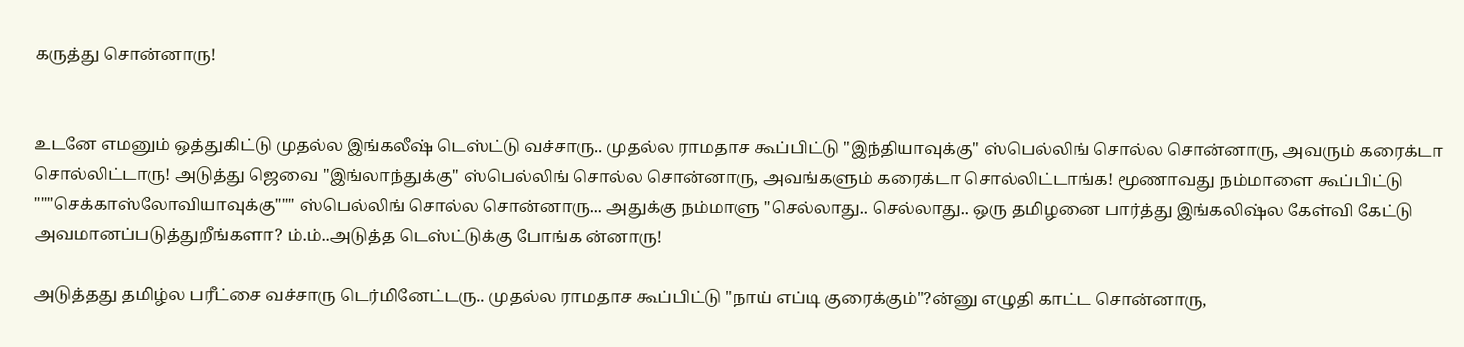கருத்து சொன்னாரு!


உடனே எமனும் ஒத்துகிட்டு முதல்ல இங்கலீஷ் டெஸ்ட்டு வச்சாரு.. முதல்ல ராமதாச கூப்பிட்டு "இந்தியாவுக்கு" ஸ்பெல்லிங் சொல்ல சொன்னாரு, அவரும் கரைக்டா சொல்லிட்டாரு! அடுத்து ஜெவை "இங்லாந்துக்கு" ஸ்பெல்லிங் சொல்ல சொன்னாரு, அவங்களும் கரைக்டா சொல்லிட்டாங்க! மூணாவது நம்மாளை கூப்பிட்டு """செக்காஸ்லோவியாவுக்கு""" ஸ்பெல்லிங் சொல்ல சொன்னாரு... அதுக்கு நம்மாளு "செல்லாது.. செல்லாது.. ஒரு தமிழனை பார்த்து இங்கலிஷ்ல கேள்வி கேட்டு அவமானப்படுத்துறீங்களா? ம்.ம்..அடுத்த டெஸ்ட்டுக்கு போங்க ன்னாரு!

அடுத்தது தமிழ்ல பரீட்சை வச்சாரு டெர்மினேட்டரு.. முதல்ல ராமதாச கூப்பிட்டு "நாய் எப்டி குரைக்கும்"?ன்னு எழுதி காட்ட சொன்னாரு,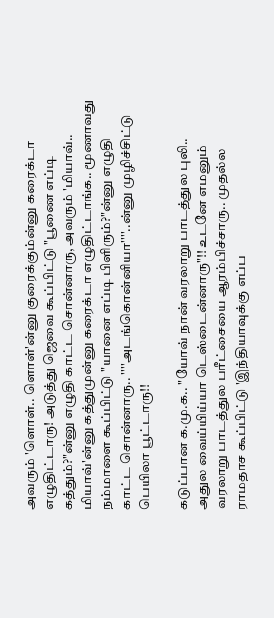அவரும் 'ளொள்.. ளொள்'ன்னு குரைக்கும்ன்னு கரைக்டா எழுதிட்டாரு! அடுத்து ஜெவை கூப்பிட்டு "பூணை எப்டி கத்தும்?"ன்னு எழுதி காட்ட சொன்னாரு, அவரும் 'மியாவ்.. மியாவ்'ன்னு கத்துமுன்னு கரைக்டா எழுதிட்டாங்க.. மூணாவது நம்மாளை கூப்பிட்டு "யானை எப்டி பிளிரும்?"ன்னு எழுதி காட்ட சொன்னாரு.. ''''அடங்கொன்னியா''''..ன்னு முழிச்சிட்டு பெயிலா பூட்டாரு!!

கடுப்பான க.மு.க.. "யோவ் நான் வரலாறு பாடத்துல புலி.. அதுல வைய்யிய்யா டெஸ்டைன்னாரு"!! உடனே எமனும் வரலாறு பாடத்துல பரீட்சையை ஆரம்பிச்சாரு.. முதல்ல ராமதாச கூப்பிட்டு 'இந்தியாவுக்கு எப்ப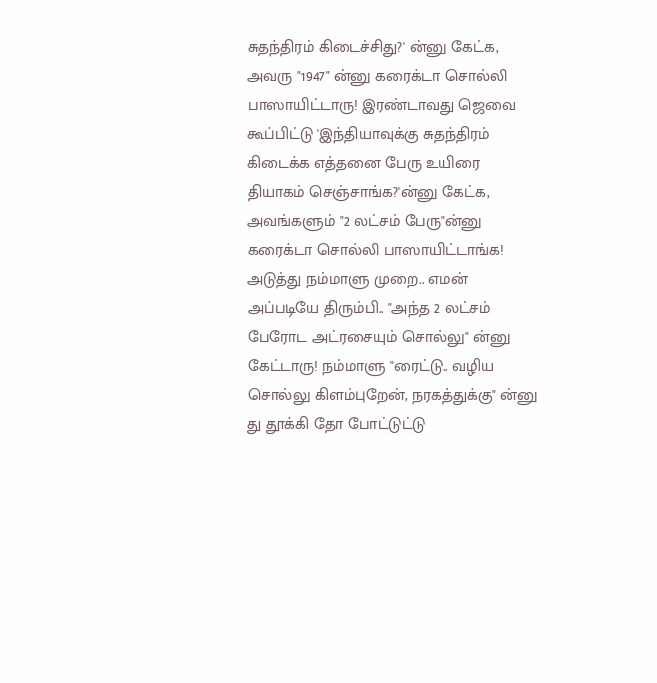சுதந்திரம் கிடைச்சிது?' ன்னு கேட்க, அவரு "1947" ன்னு கரைக்டா சொல்லி பாஸாயிட்டாரு! இரண்டாவது ஜெவை கூப்பிட்டு 'இந்தியாவுக்கு சுதந்திரம் கிடைக்க எத்தனை பேரு உயிரை தியாகம் செஞ்சாங்க?'ன்னு கேட்க, அவங்களும் "2 லட்சம் பேரு"ன்னு கரைக்டா சொல்லி பாஸாயிட்டாங்க! அடுத்து நம்மாளு முறை.. எமன் அப்படியே திரும்பி.. "அந்த 2 லட்சம் பேரோட அட்ரசையும் சொல்லு" ன்னு கேட்டாரு! நம்மாளு "ரைட்டு.. வழிய சொல்லு கிளம்புறேன், நரகத்துக்கு" ன்னு து தூக்கி தோ போட்டுட்டு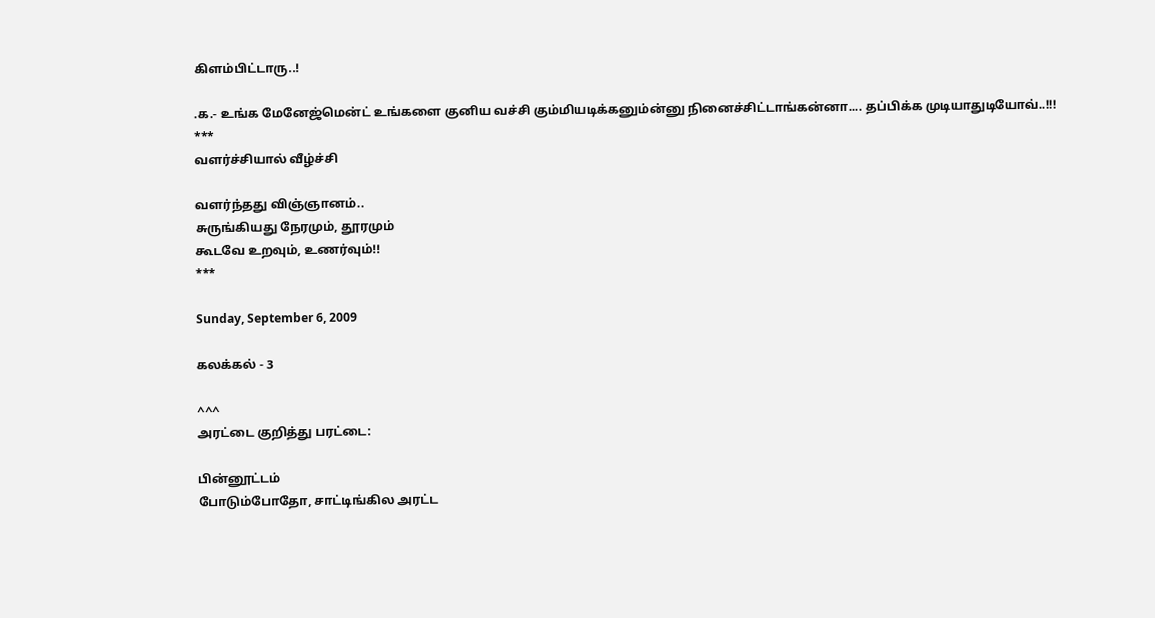கிளம்பிட்டாரு..!

.க.- உங்க மேனேஜ்மென்ட் உங்களை குனிய வச்சி கும்மியடிக்கனும்ன்னு நினைச்சிட்டாங்கன்னா.... தப்பிக்க முடியாதுடியோவ்..!!!
***
வளர்ச்சியால் வீழ்ச்சி

வளர்ந்தது விஞ்ஞானம்..
சுருங்கியது நேரமும், தூரமும்
கூடவே உறவும், உணர்வும்!!
***

Sunday, September 6, 2009

கலக்கல் - 3

^^^
அரட்டை குறித்து பரட்டை:

பின்னூட்டம்
போடும்போதோ, சாட்டிங்கில அரட்ட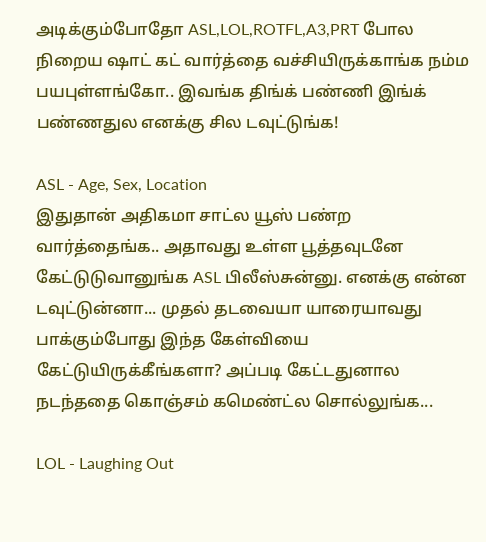அடிக்கும்போதோ ASL,LOL,ROTFL,A3,PRT போல நிறைய ஷாட் கட் வார்த்தை வச்சியிருக்காங்க நம்ம பயபுள்ளங்கோ.. இவங்க திங்க் பண்ணி இங்க் பண்ணதுல எனக்கு சில டவுட்டுங்க!

ASL - Age, Sex, Location
இதுதான் அதிகமா சாட்ல யூஸ் பண்ற வார்த்தைங்க.. அதாவது உள்ள பூத்தவுடனே கேட்டுடுவானுங்க ASL பிலீஸ்சுன்னு. எனக்கு என்ன டவுட்டுன்னா... முதல் தடவையா யாரையாவது பாக்கும்போது இந்த கேள்வியை கேட்டுயிருக்கீங்களா? அப்படி கேட்டதுனால நடந்ததை கொஞ்சம் கமெண்ட்ல சொல்லுங்க...

LOL - Laughing Out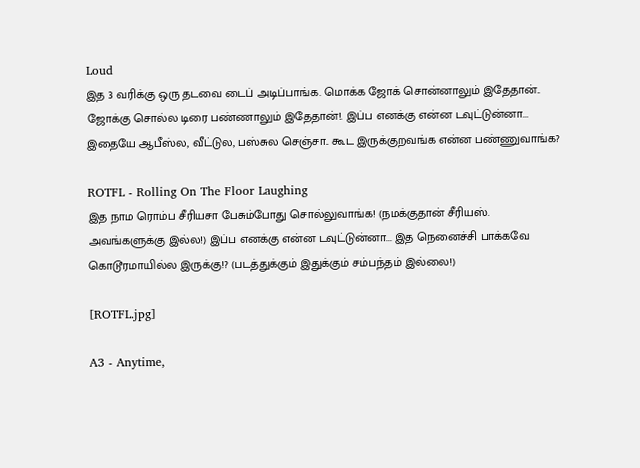Loud
இத 3 வரிக்கு ஒரு தடவை டைப் அடிப்பாங்க. மொக்க ஜோக் சொன்னாலும் இதேதான்.. ஜோக்கு சொல்ல டிரை பண்ணாலும் இதேதான்!. இப்ப எனக்கு என்ன டவுட்டுன்னா... இதையே ஆபீஸ்ல, வீட்டுல, பஸ்சுல செஞ்சா.. கூட இருக்குறவங்க என்ன பண்ணுவாங்க?

ROTFL - Rolling On The Floor Laughing
இத நாம ரொம்ப சீரியசா பேசும்போது சொல்லுவாங்க! (நமக்குதான் சீரியஸ். அவங்களுக்கு இல்ல!) இப்ப எனக்கு என்ன டவுட்டுன்னா... இத நெனைச்சி பாக்கவே கொடூரமாயில்ல இருக்கு!? (படத்துக்கும் இதுக்கும் சம்பந்தம் இல்லை!)

[ROTFL.jpg]

A3 - Anytime,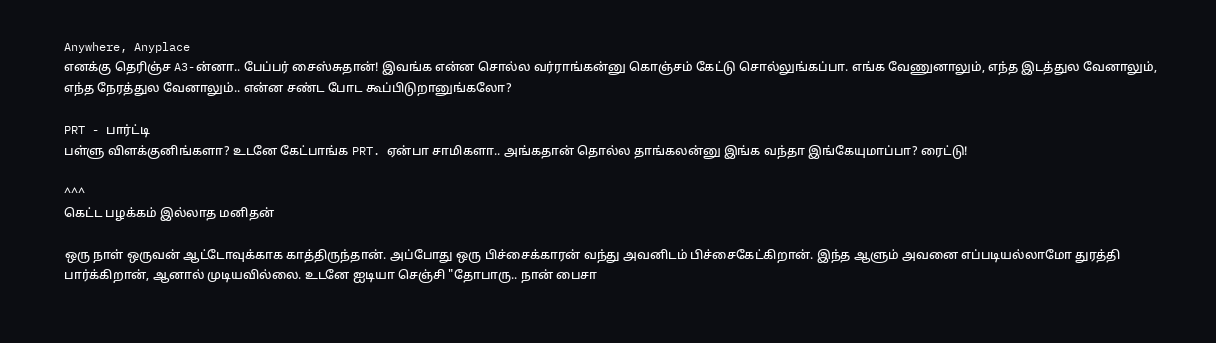Anywhere, Anyplace
எனக்கு தெரிஞ்ச A3-ன்னா.. பேப்பர் சைஸ்சுதான்! இவங்க என்ன சொல்ல வர்ராங்கன்னு கொஞ்சம் கேட்டு சொல்லுங்கப்பா. எங்க வேணுனாலும், எந்த இடத்துல வேனாலும், எந்த நேரத்துல வேனாலும்.. என்ன சண்ட போட கூப்பிடுறானுங்கலோ?

PRT - பார்ட்டி
பள்ளு விளக்குனிங்களா? உடனே கேட்பாங்க PRT. ஏன்பா சாமிகளா.. அங்கதான் தொல்ல தாங்கலன்னு இங்க வந்தா இங்கேயுமாப்பா? ரைட்டு!

^^^
கெட்ட பழக்கம் இல்லாத மனிதன்

ஒரு நாள் ஒருவன் ஆட்டோவுக்காக காத்திருந்தான். அப்போது ஒரு பிச்சைக்காரன் வந்து அவனிடம் பிச்சைகேட்கிறான். இந்த ஆளும் அவனை எப்படியல்லாமோ துரத்தி பார்க்கிறான், ஆனால் முடியவில்லை. உடனே ஐடியா செஞ்சி "தோபாரு.. நான் பைசா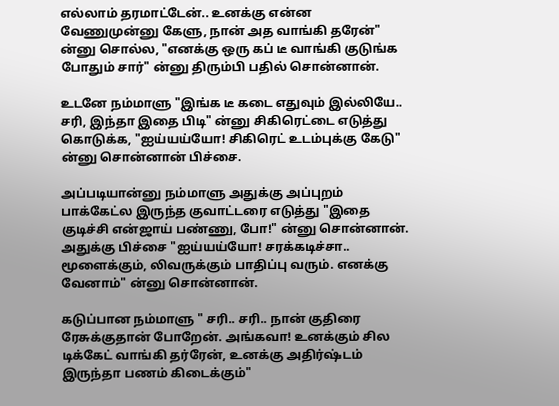எல்லாம் தரமாட்டேன்.. உனக்கு என்ன வேணுமுன்னு கேளு, நான் அத வாங்கி தரேன்" ன்னு சொல்ல, "எனக்கு ஒரு கப் டீ வாங்கி குடுங்க போதும் சார்" ன்னு திரும்பி பதில் சொன்னான்.

உடனே நம்மாளு "இங்க டீ கடை எதுவும் இல்லியே.. சரி, இந்தா இதை பிடி" ன்னு சிகிரெட்டை எடுத்து கொடுக்க, "ஐய்யய்யோ! சிகிரெட் உடம்புக்கு கேடு" ன்னு சொன்னான் பிச்சை.

அப்படியான்னு நம்மாளு அதுக்கு அப்புறம் பாக்கேட்ல இருந்த குவாட்டரை எடுத்து "இதை குடிச்சி என்ஜாய் பண்ணு, போ!" ன்னு சொன்னான். அதுக்கு பிச்சை "ஐய்யய்யோ! சரக்கடிச்சா.. மூளைக்கும், லிவருக்கும் பாதிப்பு வரும். எனக்கு வேனாம்" ன்னு சொன்னான்.

கடுப்பான நம்மாளு " சரி.. சரி.. நான் குதிரை ரேசுக்குதான் போறேன். அங்கவா! உனக்கும் சில டிக்கேட் வாங்கி தர்ரேன், உனக்கு அதிர்ஷ்டம் இருந்தா பணம் கிடைக்கும்"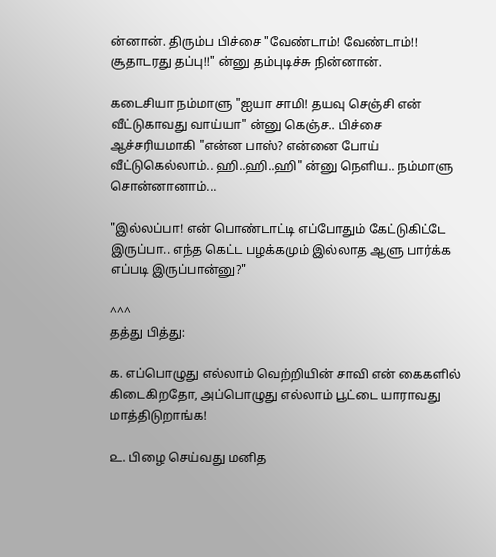ன்னான். திரும்ப பிச்சை "வேண்டாம்! வேண்டாம்!! சூதாடரது தப்பு!!" ன்னு தம்புடிச்சு நின்னான்.

கடைசியா நம்மாளு "ஐயா சாமி! தயவு செஞ்சி என் வீட்டுகாவது வாய்யா" ன்னு கெஞ்ச.. பிச்சை ஆச்சரியமாகி "என்ன பாஸ்? என்னை போய் வீட்டுகெல்லாம்.. ஹி..ஹி..ஹி" ன்னு நெளிய.. நம்மாளு சொன்னானாம்...

"இல்லப்பா! என் பொண்டாட்டி எப்போதும் கேட்டுகிட்டே இருப்பா.. எந்த கெட்ட பழக்கமும் இல்லாத ஆளு பார்க்க எப்படி இருப்பான்னு?"

^^^
தத்து பித்து:

௧. எப்பொழுது எல்லாம் வெற்றியின் சாவி என் கைகளில் கிடைகிறதோ, அப்பொழுது எல்லாம் பூட்டை யாராவது மாத்திடுறாங்க!

௨. பிழை செய்வது மனித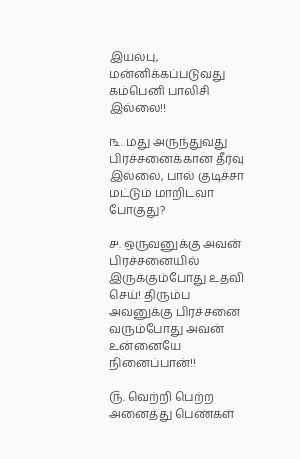இயல்பு, மன்னிக்கப்படுவது கம்பெனி பாலிசி இல்லை!!

௩. மது அருந்துவது பிரச்சனைக்கான தீர்வு இல்லை, பால் குடிச்சா மட்டும் மாறிடவா போகுது?

௪. ஒருவனுக்கு அவன் பிரச்சனையில் இருக்கும்போது உதவி செய்! திரும்ப அவனுக்கு பிரச்சனை வரும்போது அவன் உன்னையே நினைப்பான்!!

௫. வெற்றி பெற்ற அனைத்து பெண்கள்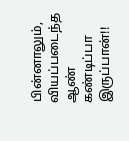பின்னாலும், வியப்படைந்த ஆண் கண்டிப்பா இருப்பான்!!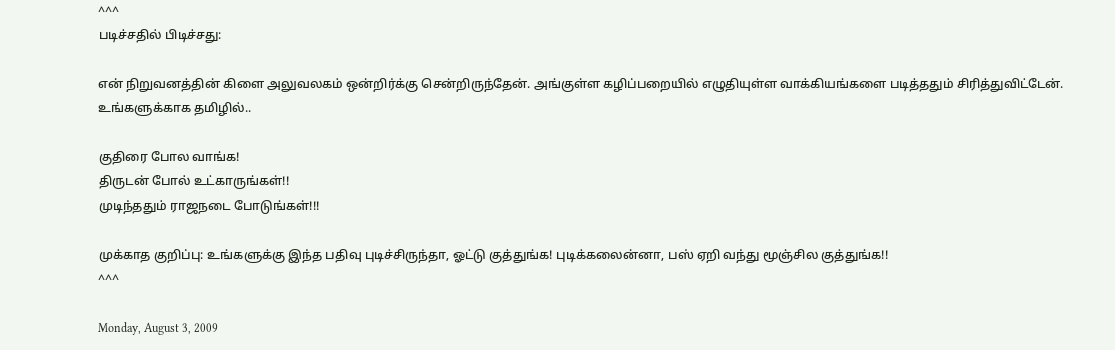^^^
படிச்சதில் பிடிச்சது:

என் நிறுவனத்தின் கிளை அலுவலகம் ஒன்றிர்க்கு சென்றிருந்தேன். அங்குள்ள கழிப்பறையில் எழுதியுள்ள வாக்கியங்களை படித்ததும் சிரித்துவிட்டேன். உங்களுக்காக தமிழில்..

குதிரை போல வாங்க!
திருடன் போல் உட்காருங்கள்!!
முடிந்ததும் ராஜநடை போடுங்கள்!!!

முக்காத குறிப்பு: உங்களுக்கு இந்த பதிவு புடிச்சிருந்தா, ஓட்டு குத்துங்க! புடிக்கலைன்னா, பஸ் ஏறி வந்து மூஞ்சில குத்துங்க!!
^^^

Monday, August 3, 2009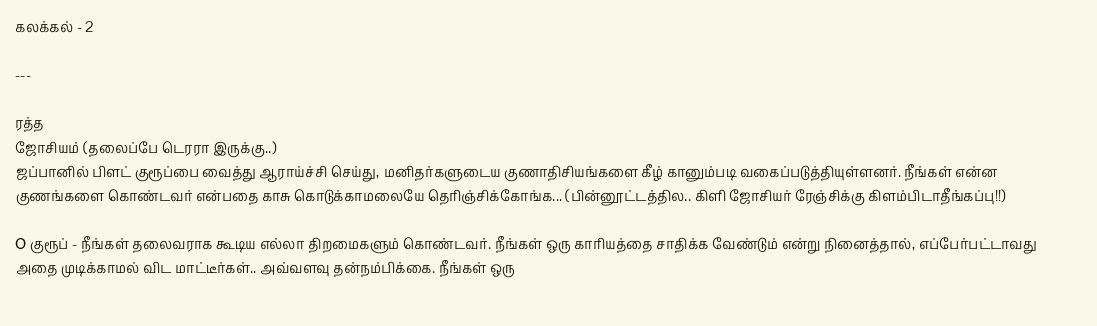கலக்கல் - 2

---

ரத்த
ஜோசியம் (தலைப்பே டெரரா இருக்கு..)
ஜப்பானில் பிளட் குரூப்பை வைத்து ஆராய்ச்சி செய்து, மனிதர்களுடைய குணாதிசியங்களை கீழ் கானும்படி வகைப்படுத்தியுள்ளனர். நீங்கள் என்ன குணங்களை கொண்டவர் என்பதை காசு கொடுக்காமலையே தெரிஞ்சிக்கோங்க... (பின்னூட்டத்தில.. கிளி ஜோசியர் ரேஞ்சிக்கு கிளம்பிடாதீங்கப்பு!!)

O குரூப் - நீங்கள் தலைவராக கூடிய எல்லா திறமைகளும் கொண்டவர். நீங்கள் ஒரு காரியத்தை சாதிக்க வேண்டும் என்று நினைத்தால், எப்பேர்பட்டாவது அதை முடிக்காமல் விட மாட்டீர்கள்.. அவ்வளவு தன்நம்பிக்கை. நீங்கள் ஒரு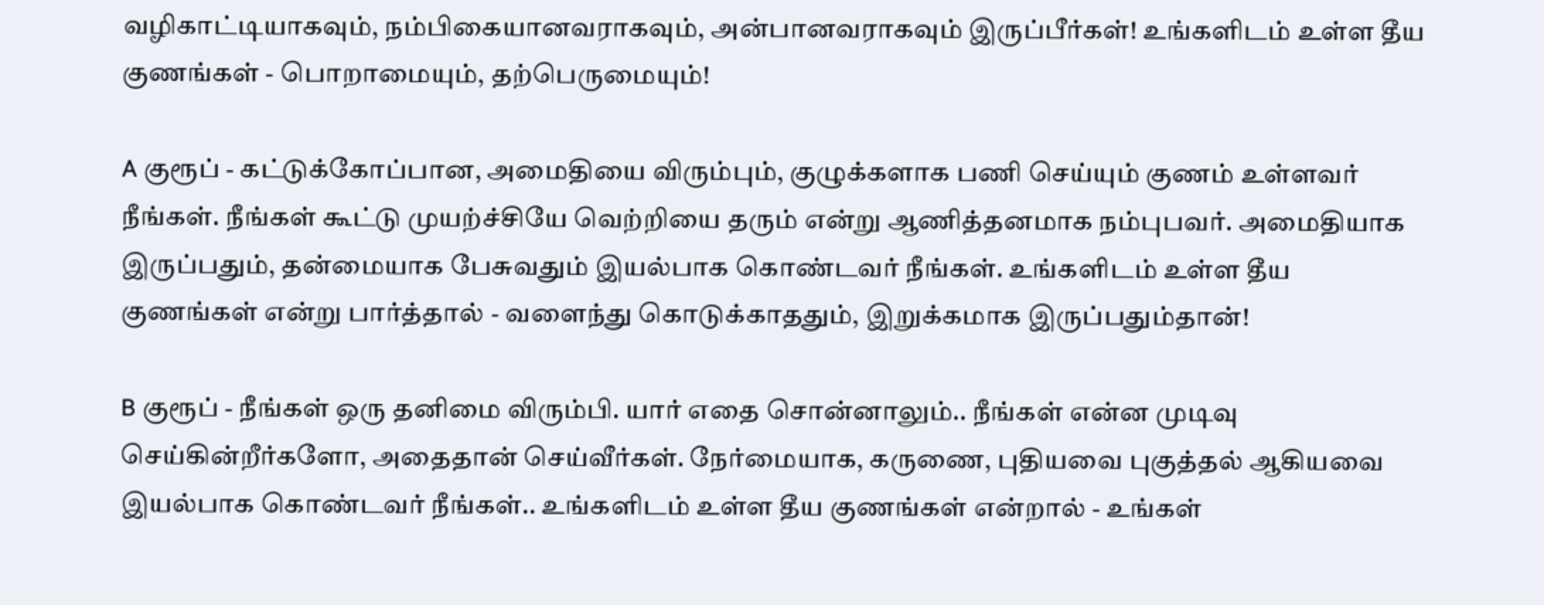வழிகாட்டியாகவும், நம்பிகையானவராகவும், அன்பானவராகவும் இருப்பீர்கள்! உங்களிடம் உள்ள தீய குணங்கள் - பொறாமையும், தற்பெருமையும்!

A குரூப் - கட்டுக்கோப்பான, அமைதியை விரும்பும், குழுக்களாக பணி செய்யும் குணம் உள்ளவர் நீங்கள். நீங்கள் கூட்டு முயற்ச்சியே வெற்றியை தரும் என்று ஆணித்தனமாக நம்புபவர். அமைதியாக இருப்பதும், தன்மையாக பேசுவதும் இயல்பாக கொண்டவர் நீங்கள். உங்களிடம் உள்ள தீய குணங்கள் என்று பார்த்தால் - வளைந்து கொடுக்காததும், இறுக்கமாக இருப்பதும்தான்!

B குரூப் - நீங்கள் ஒரு தனிமை விரும்பி. யார் எதை சொன்னாலும்.. நீங்கள் என்ன முடிவு செய்கின்றீர்களோ, அதைதான் செய்வீர்கள். நேர்மையாக, கருணை, புதியவை புகுத்தல் ஆகியவை இயல்பாக கொண்டவர் நீங்கள்.. உங்களிடம் உள்ள தீய குணங்கள் என்றால் - உங்கள்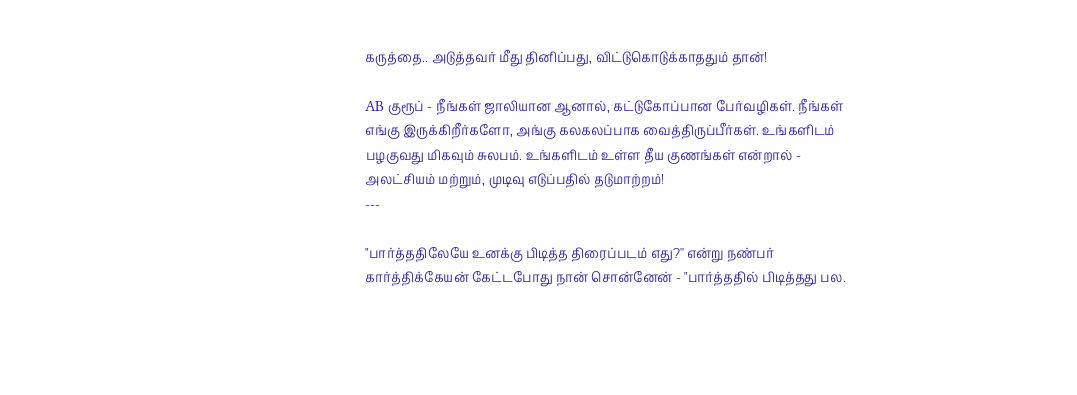கருத்தை.. அடுத்தவர் மீது தினிப்பது, விட்டுகொடுக்காததும் தான்!

AB குரூப் - நீங்கள் ஜாலியான ஆனால், கட்டுகோப்பான பேர்வழிகள். நீங்கள் எங்கு இருக்கிறீர்களோ, அங்கு கலகலப்பாக வைத்திருப்பீர்கள். உங்களிடம் பழகுவது மிகவும் சுலபம். உங்களிடம் உள்ள தீய குணங்கள் என்றால் - அலட்சியம் மற்றும், முடிவு எடுப்பதில் தடுமாற்றம்!
---

"பார்த்ததிலேயே உனக்கு பிடித்த திரைப்படம் எது?'' என்று நண்பர் கார்த்திக்கேயன் கேட்டபோது நான் சொன்னேன் - "பார்த்ததில் பிடித்தது பல.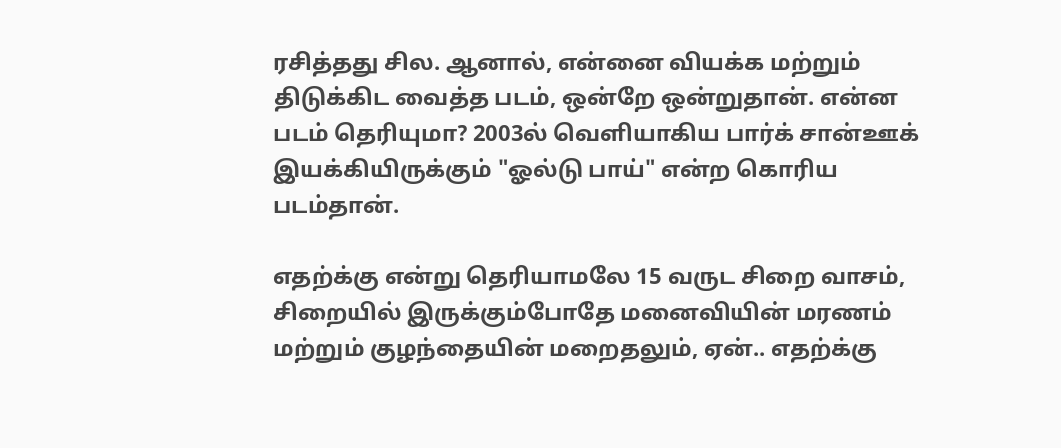ரசித்தது சில. ஆனால், என்னை வியக்க மற்றும் திடுக்கிட வைத்த படம், ஒன்றே ஒன்றுதான். என்ன படம் தெரியுமா? 2003ல் வெளியாகிய பார்க் சான்ஊக் இயக்கியிருக்கும் "ஓல்டு பாய்" என்ற கொரிய படம்தான்.

எதற்க்கு என்று தெரியாமலே 15 வருட சிறை வாசம், சிறையில் இருக்கும்போதே மனைவியின் மரணம் மற்றும் குழந்தையின் மறைதலும், ஏன்.. எதற்க்கு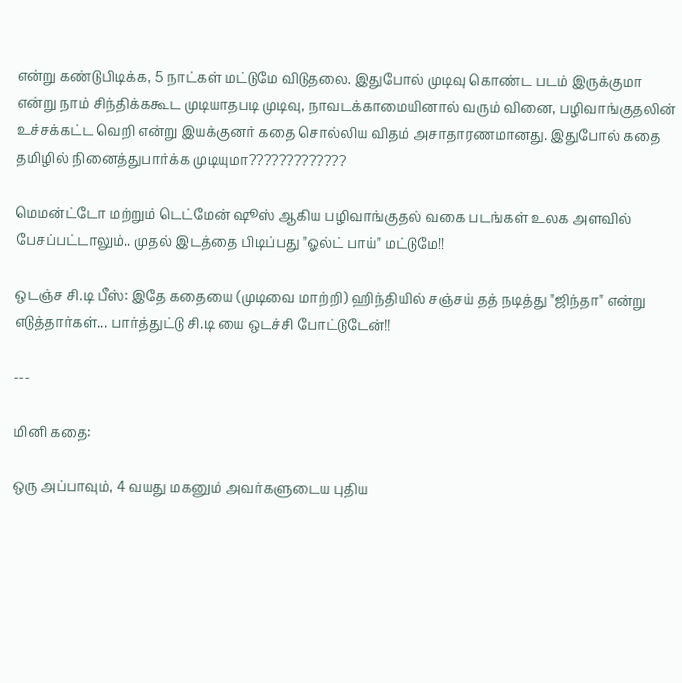என்று கண்டுபிடிக்க, 5 நாட்கள் மட்டுமே விடுதலை. இதுபோல் முடிவு கொண்ட படம் இருக்குமா என்று நாம் சிந்திக்ககூட முடியாதபடி முடிவு, நாவடக்காமையினால் வரும் வினை, பழிவாங்குதலின் உச்சக்கட்ட வெறி என்று இயக்குனர் கதை சொல்லிய விதம் அசாதாரணமானது. இதுபோல் கதை தமிழில் நினைத்துபார்க்க முடியுமா?????????????

மெமன்ட்டோ மற்றும் டெட்மேன் ஷூஸ் ஆகிய பழிவாங்குதல் வகை படங்கள் உலக அளவில் பேசப்பட்டாலும்.. முதல் இடத்தை பிடிப்பது "ஓல்ட் பாய்" மட்டுமே!!

ஒடஞ்ச சி.டி பீஸ்: இதே கதையை (முடிவை மாற்றி) ஹிந்தியில் சஞ்சய் தத் நடித்து "ஜிந்தா" என்று எடுத்தார்கள்... பார்த்துட்டு சி.டி யை ஒடச்சி போட்டுடேன்!!

---

மினி கதை:

ஒரு அப்பாவும், 4 வயது மகனும் அவர்களுடைய புதிய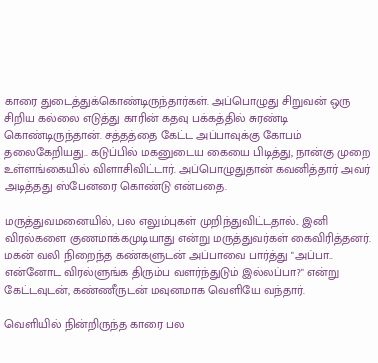காரை துடைத்துக்கொண்டிருந்தார்கள். அப்பொழுது சிறுவன் ஒரு சிறிய கல்லை எடுத்து காரின் கதவு பக்கத்தில் சுரண்டி கொண்டிருந்தான். சத்தத்தை கேட்ட அப்பாவுக்கு கோபம் தலைகேறியது.. கடுப்பில் மகனுடைய கையை பிடித்து, நான்கு முறை உள்ளங்கையில் விளாசிவிட்டார். அப்பொழுதுதான் கவனித்தார் அவர் அடித்தது ஸ்பேனரை கொண்டு என்பதை.

மருத்துவமனையில், பல எலும்புகள் முறிந்துவிட்டதால்.. இனி விரல்களை குணமாக்கமுடியாது என்று மருத்துவர்கள் கைவிரித்தனர். மகன் வலி நிறைந்த கண்களுடன் அப்பாவை பார்த்து "அப்பா.. என்னோட விரல்ளுங்க திரும்ப வளர்ந்துடும் இல்லப்பா?" என்று கேட்டவுடன், கண்ணீருடன் மவுனமாக வெளியே வந்தார்.

வெளியில் நின்றிருந்த காரை பல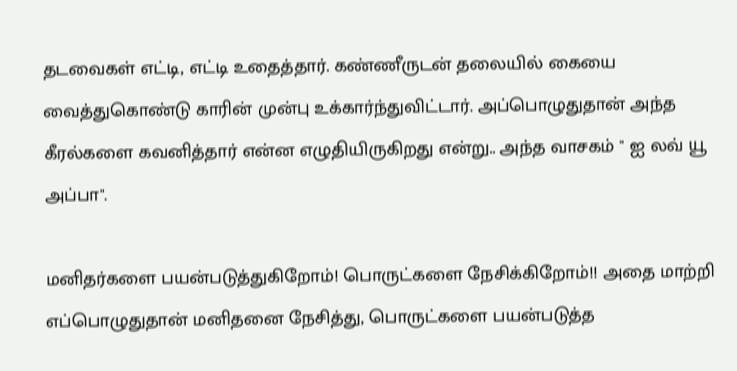தடவைகள் எட்டி, எட்டி உதைத்தார். கண்ணீருடன் தலையில் கையை வைத்துகொண்டு காரின் முன்பு உக்கார்ந்துவிட்டார். அப்பொழுதுதான் அந்த கீரல்களை கவனித்தார் என்ன எழுதியிருகிறது என்று.. அந்த வாசகம் " ஐ லவ் யூ அப்பா".

மனிதர்களை பயன்படுத்துகிறோம்! பொருட்களை நேசிக்கிறோம்!! அதை மாற்றி எப்பொழுதுதான் மனிதனை நேசித்து, பொருட்களை பயன்படுத்த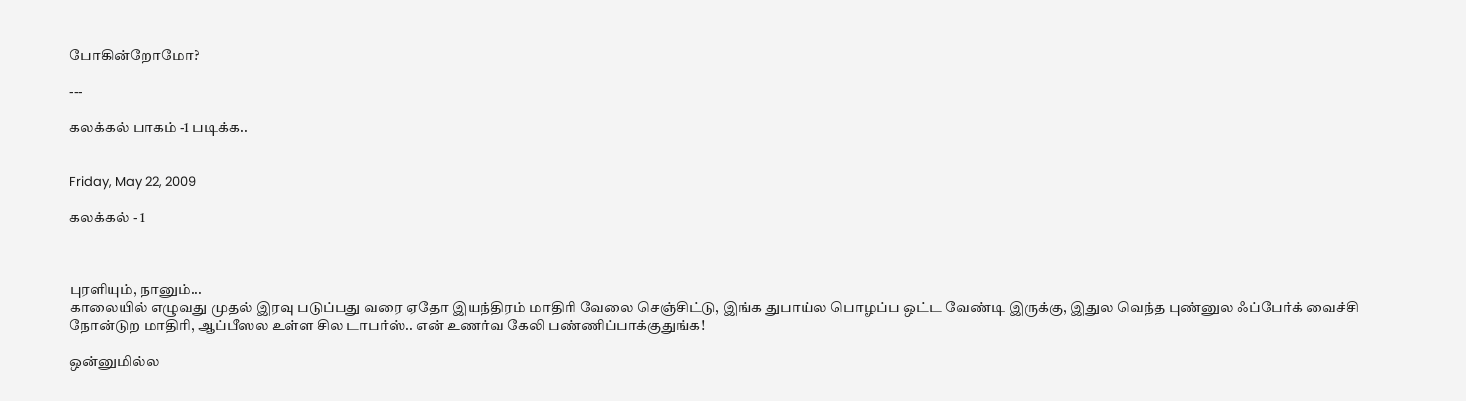போகின்றோமோ?

---

கலக்கல் பாகம் -1 படிக்க..


Friday, May 22, 2009

கலக்கல் - 1



புரளியும், நானும்...
காலையில் எழுவது முதல் இரவு படுப்பது வரை ஏதோ இயந்திரம் மாதிரி வேலை செஞ்சிட்டு, இங்க துபாய்ல பொழப்ப ஒட்ட வேண்டி இருக்கு, இதுல வெந்த புண்னுல ஃப்பேர்க் வைச்சி நோன்டுற மாதிரி, ஆப்பீஸல உள்ள சில டாபர்ஸ்.. என் உணர்வ கேலி பண்ணிப்பாக்குதுங்க!

ஒன்னுமில்ல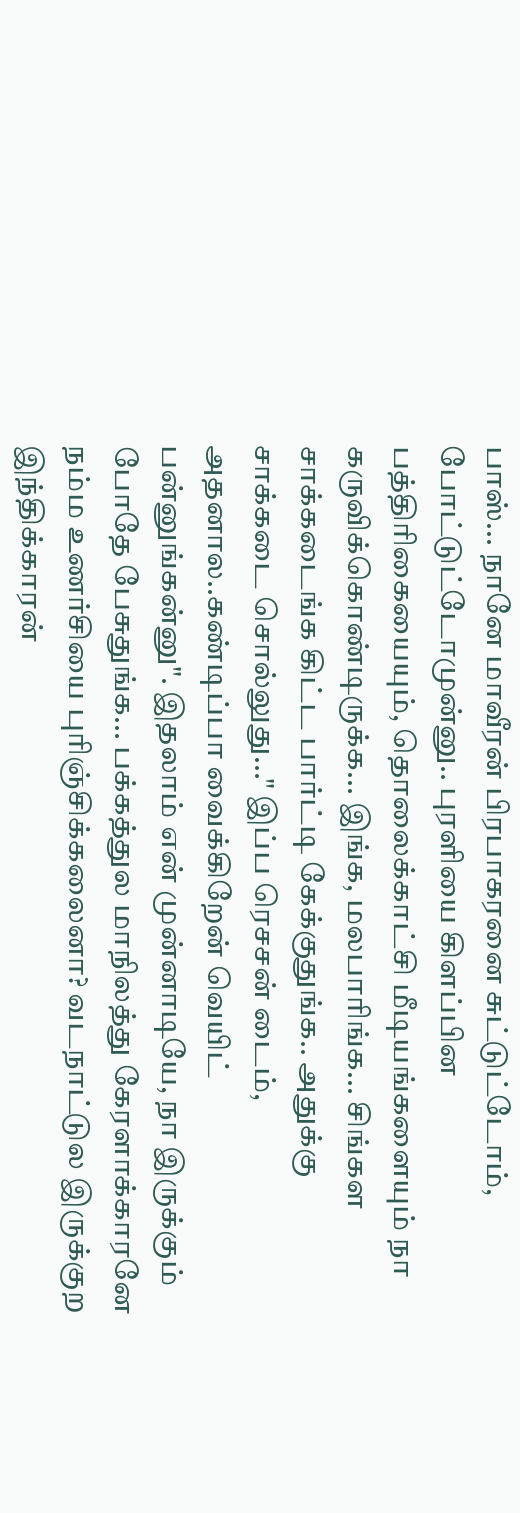பாஸ்... நானே மாவீரன் பிரபாகரனை சுட்டுட்டோம், போட்டுட்டோமுன்னு.. புரளியை கிளப்பின பத்திரிகையையும், தொலைக்காட்சி மீடியங்களையும் நா கருவிக்கொண்டிருக்க... இங்க, மலபாரிங்க... சிங்கள சாக்கடைங்க கிட்ட பார்ட்டி கேக்குதுங்க.. அதுக்கு சாக்கடை சொல்லுது..." இப்ப ரெசசன் டைம், அதனால..கண்டிப்பா வைக்கிறேன் வெயிட் பன்னுங்கன்னு". இதலாம் என் முன்னாடியே, நா இருக்கும் போதே பேசுதுங்க... பக்கத்துல மாநிலத்து கேரளாக்காரனே நம்ம உணர்சியை புரிஞ்சிக்கலைனா? வடநாட்டுல இருக்குற இந்திக்காரன்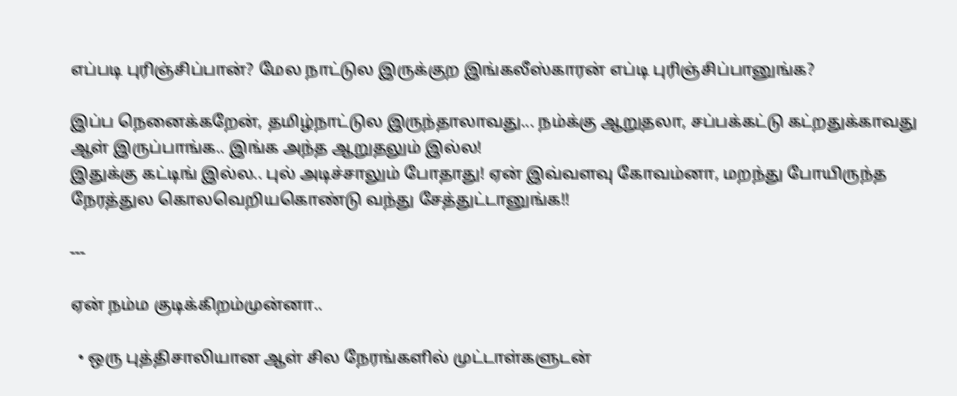எப்படி புரிஞ்சிப்பான்? மேல நாட்டுல இருக்குற இங்கலீஸ்காரன் எப்டி புரிஞ்சிப்பானுங்க?

இப்ப நெனைக்கறேன், தமிழ்நாட்டுல இருந்தாலாவது... நம்க்கு ஆறுதலா, சப்பக்கட்டு கட்றதுக்காவது ஆள் இருப்பாங்க.. இங்க அந்த ஆறுதலும் இல்ல!
இதுக்கு கட்டிங் இல்ல.. புல் அடிச்சாலும் போதாது! ஏன் இவ்வளவு கோவம்னா, மறந்து போயிருந்த நேரத்துல கொலவெறியகொண்டு வந்து சேத்துட்டானுங்க!!

---

ஏன் நம்ம குடிக்கிறம்முன்னா..

  • ஒரு புத்திசாலியான ஆள் சில நேரங்களில் முட்டாள்களுடன்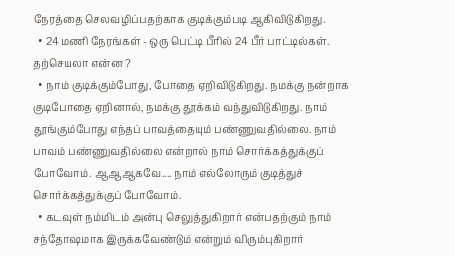நேரத்தை செலவழிப்பதற்காக குடிக்கும்படி ஆகிவிடுகிறது.
  • 24 மணி நேரங்கள் - ஒரு பெட்டி பீரில் 24 பீர் பாட்டில்கள். தற்செயலா என்ன ?
  • நாம் குடிக்கும்போது, போதை ஏறிவிடுகிறது. நமக்கு நன்றாக குடிபோதை ஏறினால், நமக்கு தூக்கம் வந்துவிடுகிறது. நாம் தூங்கும்போது எந்தப் பாவத்தையும் பண்ணுவதில்லை. நாம் பாவம் பண்ணுவதில்லை என்றால் நாம் சொர்க்கத்துக்குப் போவோம். ஆஆஆகவே.... நாம் எல்லோரும் குடித்துச் சொர்க்கத்துக்குப் போவோம்.
  • கடவுள் நம்மிடம் அன்பு செலுத்துகிறார் என்பதற்கும் நாம் சந்தோஷமாக இருக்கவேண்டும் என்றும் விரும்புகிறார்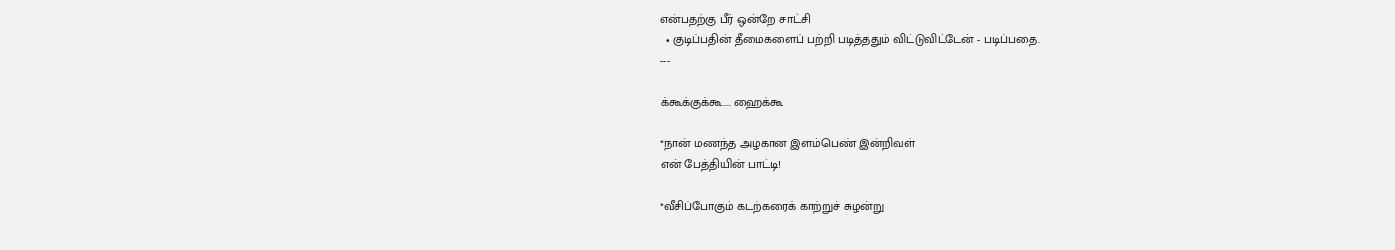என்பதற்கு பீர் ஒன்றே சாட்சி
  • குடிப்பதின் தீமைகளைப் பற்றி படித்ததும் விட்டுவிட்டேன் - படிப்பதை.
---

க்கூக்குக்கூ.... ஹைக்கூ

*நான் மணந்த அழகான இளம்பெண் இன்றிவள்
என் பேத்தியின் பாட்டி!

*வீசிப்போகும் கடற்கரைக் காற்றுச் சுழன்று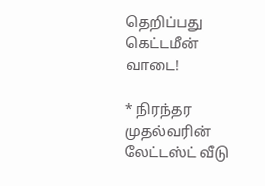தெறிப்பது கெட்டமீன் வாடை!

* நிரந்தர முதல்வரின் லேட்டஸ்ட் வீடு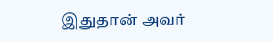இதுதான் அவர்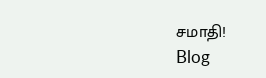சமாதி!
Blog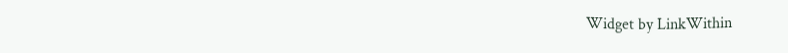Widget by LinkWithin